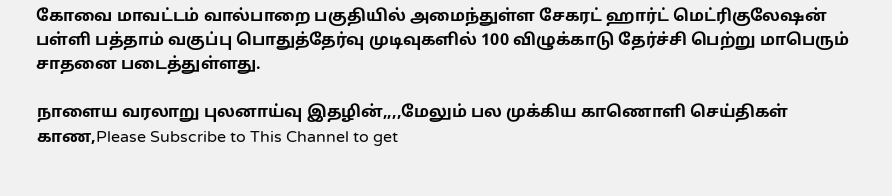கோவை மாவட்டம் வால்பாறை பகுதியில் அமைந்துள்ள சேகரட் ஹார்ட் மெட்ரிகுலேஷன் பள்ளி பத்தாம் வகுப்பு பொதுத்தேர்வு முடிவுகளில் 100 விழுக்காடு தேர்ச்சி பெற்று மாபெரும் சாதனை படைத்துள்ளது.

நாளைய வரலாறு புலனாய்வு இதழின்,,,,மேலும் பல முக்கிய காணொளி செய்திகள் காண,Please Subscribe to This Channel to get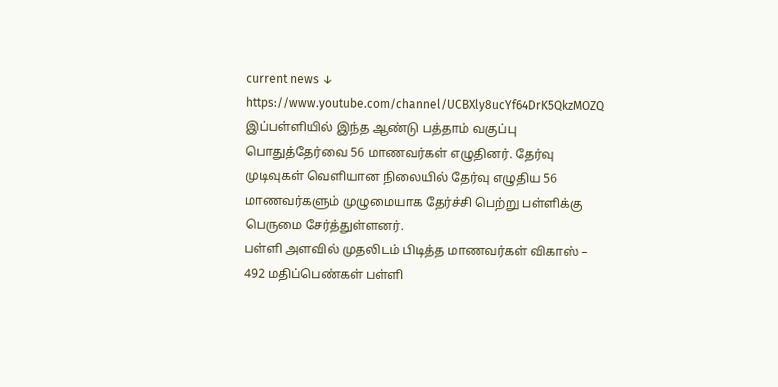current news ↓
https://www.youtube.com/channel/UCBXly8ucYf64DrK5QkzMOZQ
இப்பள்ளியில் இந்த ஆண்டு பத்தாம் வகுப்பு பொதுத்தேர்வை 56 மாணவர்கள் எழுதினர். தேர்வு முடிவுகள் வெளியான நிலையில் தேர்வு எழுதிய 56 மாணவர்களும் முழுமையாக தேர்ச்சி பெற்று பள்ளிக்கு பெருமை சேர்த்துள்ளனர்.
பள்ளி அளவில் முதலிடம் பிடித்த மாணவர்கள் விகாஸ் – 492 மதிப்பெண்கள் பள்ளி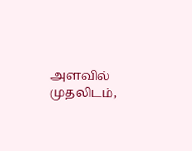அளவில் முதலிடம்,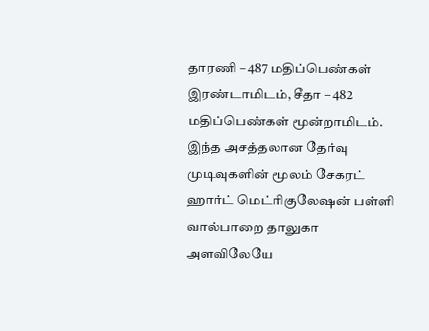தாரணி – 487 மதிப்பெண்கள் இரண்டாமிடம், சீதா – 482 மதிப்பெண்கள் மூன்றாமிடம்.
இந்த அசத்தலான தேர்வு முடிவுகளின் மூலம் சேகரட் ஹார்ட் மெட்ரிகுலேஷன் பள்ளி வால்பாறை தாலுகா அளவிலேயே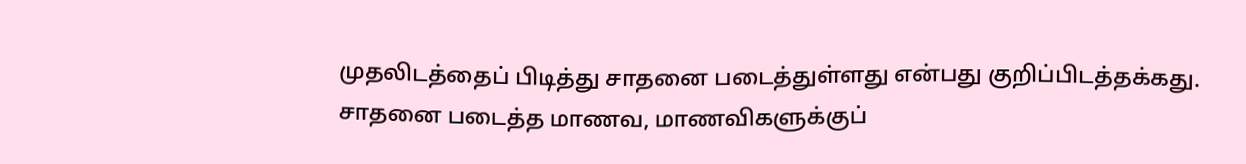முதலிடத்தைப் பிடித்து சாதனை படைத்துள்ளது என்பது குறிப்பிடத்தக்கது.
சாதனை படைத்த மாணவ, மாணவிகளுக்குப்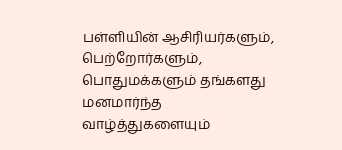பள்ளியின் ஆசிரியர்களும், பெற்றோர்களும், பொதுமக்களும் தங்களது மனமார்ந்த வாழ்த்துகளையும்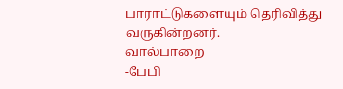பாராட்டுகளையும் தெரிவித்து வருகின்றனர்.
வால்பாறை
-பேபி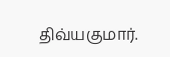திவ்யகுமார்.